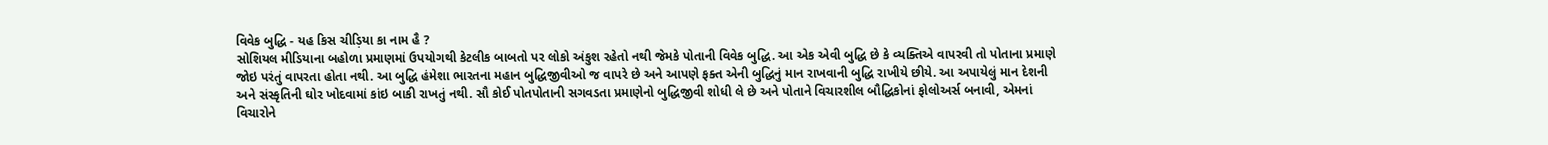વિવેક બુદ્ધિ - યહ કિસ ચીડ઼િયા કા નામ હૈ ?
સોશિયલ મીડિયાના બહોળા પ્રમાણમાં ઉપયોગથી કેટલીક બાબતો પર લોકો અંકુશ રહેતો નથી જેમકે પોતાની વિવેક બુદ્ધિ. આ એક એવી બુદ્ધિ છે કે વ્યક્તિએ વાપરવી તો પોતાના પ્રમાણે જોઇ પરંતું વાપરતા હોતા નથી. આ બુદ્ધિ હંમેશા ભારતના મહાન બુદ્ધિજીવીઓ જ વાપરે છે અને આપણે ફક્ત એની બુદ્ધિનું માન રાખવાની બુદ્ધિ રાખીયે છીયે. આ અપાયેલું માન દેશની અને સંસ્કૃતિની ઘોર ખોદવામાં કાંઇ બાકી રાખતું નથી. સૌ કોઈ પોતપોતાની સગવડતા પ્રમાણેનો બુદ્ધિજીવી શોધી લે છે અને પોતાને વિચારશીલ બૌદ્ધિકોનાં ફોલોઅર્સ બનાવી, એમનાં વિચારોને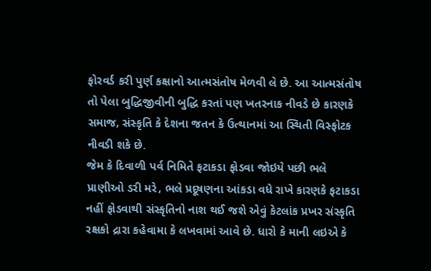ફોરવર્ડ કરી પુર્ણ કક્ષાનો આત્મસંતોષ મેળવી લે છે. આ આત્મસંતોષ તો પેલા બુદ્ધિજીવીની બુદ્ધિ કરતાં પણ ખતરનાક નીવડે છે કારણકે સમાજ, સંસ્કૃતિ કે દેશના જતન કે ઉત્થાનમાં આ સ્થિતી વિસ્ફોટક નીવડી શકે છે.
જેમ કે દિવાળી પર્વ નિમિતે ફટાકડા ફોડવા જોઇયે પછી ભલે પ્રાણીઓ ડરી મરે, ભલે પ્રદૂષણના આંકડા વધે રાખે કારણકે ફટાકડા નહીં ફોડવાથી સંસ્કૃતિનો નાશ થઈ જશે એવું કેટલાંક પ્રખર સંસ્કૃતિ રક્ષકો દ્રારા કહેવામા કે લખવામાં આવે છે. ધારો કે માની લઇએ કે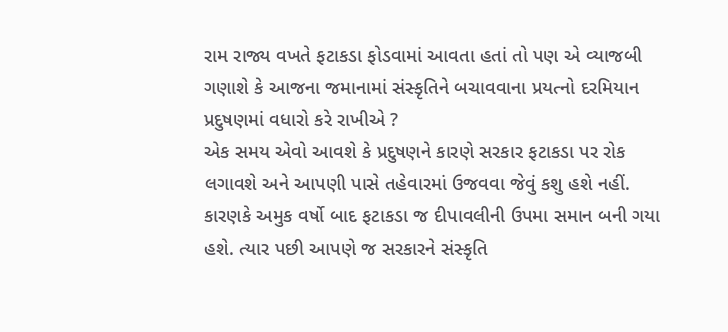રામ રાજ્ય વખતે ફટાકડા ફોડવામાં આવતા હતાં તો પણ એ વ્યાજબી ગણાશે કે આજના જમાનામાં સંસ્કૃતિને બચાવવાના પ્રયત્નો દરમિયાન પ્રદુષણમાં વધારો કરે રાખીએ ?
એક સમય એવો આવશે કે પ્રદુષણને કારણે સરકાર ફટાકડા પર રોક લગાવશે અને આપણી પાસે તહેવારમાં ઉજવવા જેવું કશુ હશે નહીં. કારણકે અમુક વર્ષો બાદ ફટાકડા જ દીપાવલીની ઉપમા સમાન બની ગયા હશે. ત્યાર પછી આપણે જ સરકારને સંસ્કૃતિ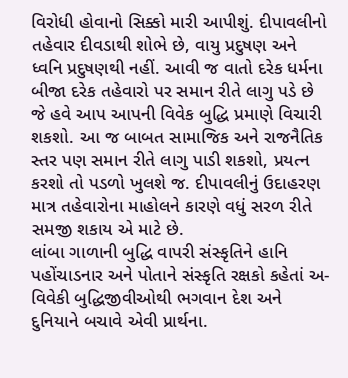વિરોધી હોવાનો સિક્કો મારી આપીશું. દીપાવલીનો તહેવાર દીવડાથી શોભે છે, વાયુ પ્રદુષણ અને ધ્વનિ પ્રદુષણથી નહીં. આવી જ વાતો દરેક ધર્મના બીજા દરેક તહેવારો પર સમાન રીતે લાગુ પડે છે જે હવે આપ આપની વિવેક બુદ્ધિ પ્રમાણે વિચારી શકશો. આ જ બાબત સામાજિક અને રાજનૈતિક સ્તર પણ સમાન રીતે લાગુ પાડી શકશો, પ્રયત્ન કરશો તો પડળો ખુલશે જ. દીપાવલીનું ઉદાહરણ માત્ર તહેવારોના માહોલને કારણે વધું સરળ રીતે સમજી શકાય એ માટે છે.
લાંબા ગાળાની બુદ્ધિ વાપરી સંસ્કૃતિને હાનિ પહોંચાડનાર અને પોતાને સંસ્કૃતિ રક્ષકો કહેતાં અ-વિવેકી બુદ્ધિજીવીઓથી ભગવાન દેશ અને દુનિયાને બચાવે એવી પ્રાર્થના.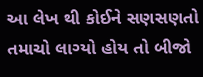આ લેખ થી કોઈને સણસણતો તમાચો લાગ્યો હોય તો બીજો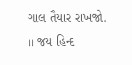ગાલ તૈયાર રાખજો.
।। જય હિન્દ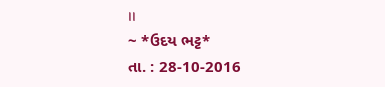।।
~ *ઉદય ભટ્ટ*
તા. : 28-10-2016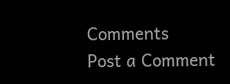Comments
Post a Comment